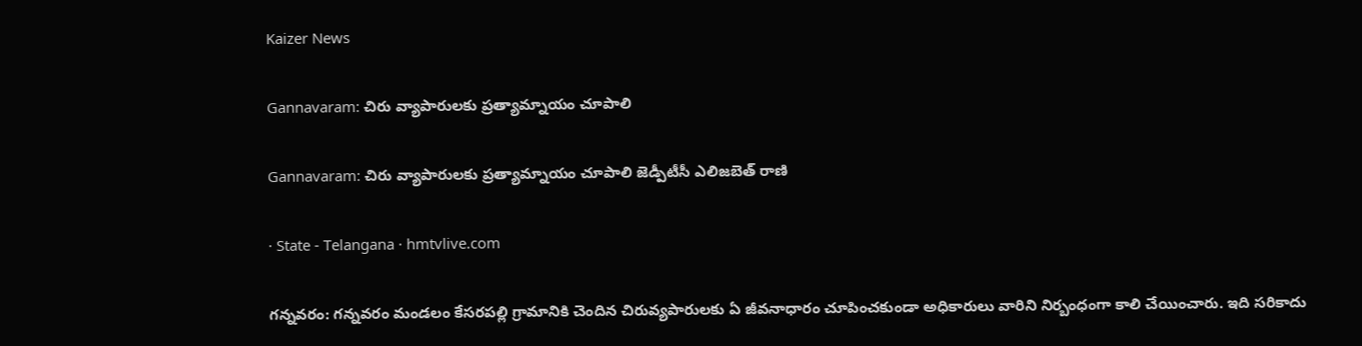Kaizer News

Gannavaram: చిరు వ్యాపారులకు ప్రత్యామ్నాయం చూపాలి

Gannavaram: చిరు వ్యాపారులకు ప్రత్యామ్నాయం చూపాలి జెడ్పీటీసీ ఎలిజబెత్ రాణి

· State - Telangana · hmtvlive.com

గన్నవరం: గన్నవరం మండలం కేసరపల్లి గ్రామానికి చెందిన చిరువ్యపారులకు ఏ జీవనాధారం చూపించకుండా అధికారులు వారిని నిర్బంధంగా కాలి చేయించారు. ఇది సరికాదు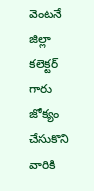వెంటనే జిల్లా కలెక్టర్ గారు జోక్యం చేసుకొని వారికి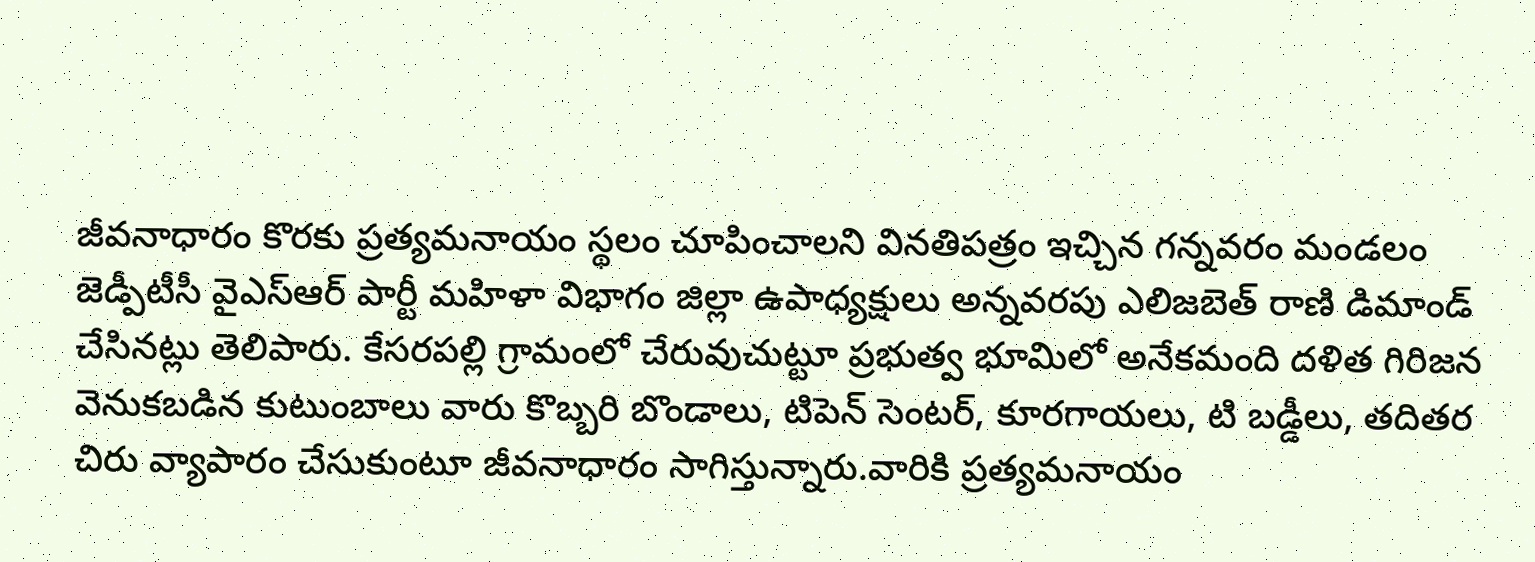జీవనాధారం కొరకు ప్రత్యమనాయం స్థలం చూపించాలని వినతిపత్రం ఇచ్చిన గన్నవరం మండలం జెడ్పీటీసీ వైఎస్ఆర్ పార్టీ మహిళా విభాగం జిల్లా ఉపాధ్యక్షులు అన్నవరపు ఎలిజబెత్ రాణి డిమాండ్ చేసినట్లు తెలిపారు. కేసరపల్లి గ్రామంలో చేరువుచుట్టూ ప్రభుత్వ భూమిలో అనేకమంది దళిత గిరిజన వెనుకబడిన కుటుంబాలు వారు కొబ్బరి బొండాలు, టిపెన్ సెంటర్, కూరగాయలు, టి బడ్డీలు, తదితర చిరు వ్యాపారం చేసుకుంటూ జీవనాధారం సాగిస్తున్నారు.వారికి ప్రత్యమనాయం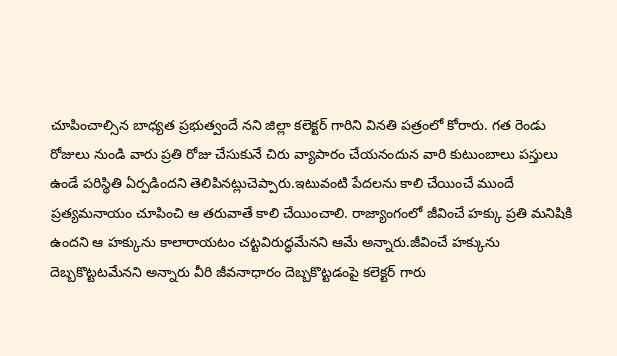చూపించాల్సిన బాధ్యత ప్రభుత్వందే నని జిల్లా కలెక్టర్ గారిని వినతి పత్రంలో కోరారు. గత రెండు రోజులు నుండి వారు ప్రతి రోజు చేసుకునే చిరు వ్యాపారం చేయనందున వారి కుటుంబాలు పస్తులు ఉండే పరిస్థితి ఏర్పడిందని తెలిపినట్లుచెప్పారు.ఇటువంటి పేదలను కాలి చేయించే ముందే ప్రత్యమనాయం చూపించి ఆ తరువాతే కాలి చేయించాలి. రాజ్యాంగంలో జీవించే హక్కు ప్రతి మనిషికి ఉందని ఆ హక్కును కాలారాయటం చట్టవిరుద్ధమేనని ఆమే అన్నారు.జీవించే హక్కును దెబ్బకొట్టటమేనని అన్నారు వీరి జీవనాధారం దెబ్బకొట్టడంపై కలెక్టర్ గారు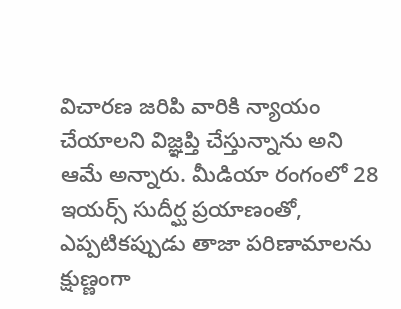విచారణ జరిపి వారికి న్యాయం చేయాలని విజ్ఞప్తి చేస్తున్నాను అని ఆమే అన్నారు. మీడియా రంగంలో 28 ఇయర్స్ సుదీర్ఘ ప్రయాణంతో, ఎప్పటికప్పుడు తాజా పరిణామాలను క్షుణ్ణంగా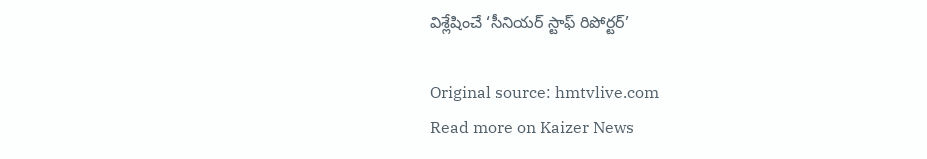విశ్లేషించే ‘సీనియర్ స్టాఫ్ రిపోర్టర్’

Original source: hmtvlive.com
Read more on Kaizer News